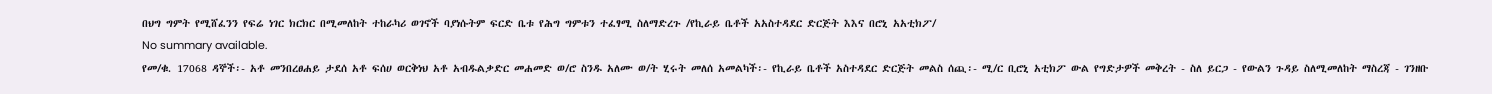በህግ ግምት የሚሸፈንን የፍሬ ነገር ክርክር በሚመለከት ተከራካሪ ወገኖች ባያነሱትም ፍርድ ቤቱ የሕግ ግምቱን ተፈፃሚ ስለማድረጉ /የኪራይ ቤቶች አአስተዳደር ድርጅት እእና በሮኒ አአቲክፖ/
No summary available.
የመ/ቁ. 17068 ዳኞች፡- አቶ መንበረፀሐይ ታደሰ አቶ ፍሰሀ ወርቅነህ አቶ አብዱልቃድር መሐመድ ወ/ሮ ስንዱ አለሙ ወ/ት ሂሩት መለሰ አመልካች፡- የኪራይ ቤቶች አስተዳደር ድርጅት መልስ ሰጪ፡- ሚ/ር ቢሮኒ አቲክፖ ውል የግድታዎች መቅረት - ስለ ይርጋ - የውልን ጉዳይ ስለሚመለከት ማስረጃ - ገንዘቡ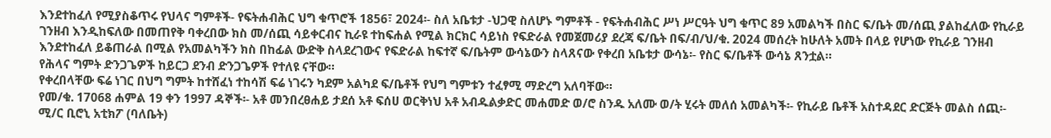እንደተከፈለ የሚያስቆጥሩ የህላና ግምቶች- የፍትሐብሕር ህግ ቁጥሮች 1856፣ 2024፡- ስለ አቤቱታ -ህጋዊ ስለሆኑ ግምቶች - የፍትሐብሕር ሥነ ሥርዓት ህግ ቁጥር 89 አመልካች በስር ፍ/ቤት መ/ሰጪ ያልከፈለው የኪራይ ገንዘብ እንዲከፍለው በመጠየቅ ባቀረበው ክስ መ/ሰጪ ሳይቀርብና ኪራዩ ተከፍሐል የሚል ክርክር ሳይነስ የፍድራል የመጀመሪያ ደረጃ ፍ/ቤት በፍ/ብ/ህ/ቁ. 2024 መሰረት ከሁለት አመት በላይ የሆነው የኪራይ ገንዘብ እንደተከፈለ ይቆጠራል በሚል የአመልካችን ክስ በከፊል ውድቅ ስላደረገውና የፍድራል ከፍተኛ ፍ/ቤትም ውሳኔውን ስላጸናው የቀረበ አቤቱታ ውሳኔ፡- የስር ፍ/ቤቶች ውሳኔ ጸንቷል።
የሕላና ግምት ድንጋጌዎች ከይርጋ ደንብ ድንጋጌዎች የተለዩ ናቸው።
የቀረበላቸው ፍሬ ነገር በህግ ግምት ከተሸፈነ ተከሳሽ ፍሬ ነገሩን ካደም አልካደ ፍ/ቤቶች የህግ ግምቱን ተፈፃሚ ማድረግ አለባቸው።
የመ/ቁ. 17068 ሐምል 19 ቀን 1997 ዳኞች፡- አቶ መንበረፀሐይ ታደሰ አቶ ፍሰሀ ወርቅነህ አቶ አብዱልቃድር መሐመድ ወ/ሮ ስንዱ አለሙ ወ/ት ሂሩት መለሰ አመልካች፡- የኪራይ ቤቶች አስተዳደር ድርጅት መልስ ሰጪ፡- ሚ/ር ቢሮኒ አቲክፖ (ባለቤት)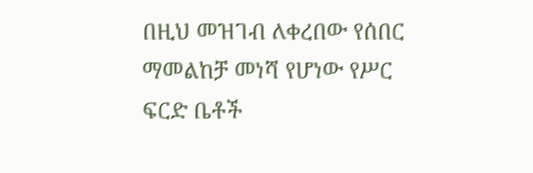በዚህ መዝገብ ለቀረበው የሰበር ማመልከቻ መነሻ የሆነው የሥር ፍርድ ቤቶች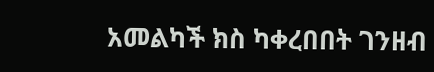አመልካች ክስ ካቀረበበት ገንዘብ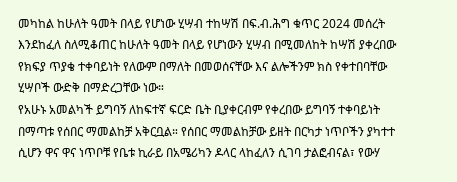መካከል ከሁለት ዓመት በላይ የሆነው ሂሣብ ተከሣሽ በፍ.ብ.ሕግ ቁጥር 2024 መሰረት እንደከፈለ ስለሚቆጠር ከሁለት ዓመት በላይ የሆነውን ሂሣብ በሚመለከት ከሣሽ ያቀረበው የክፍያ ጥያቄ ተቀባይነት የለውም በማለት በመወሰናቸው እና ልሎችንም ክስ የቀተበባቸው ሂሣቦች ውድቅ በማድረጋቸው ነው።
የአሁኑ አመልካች ይግባኝ ለከፍተኛ ፍርድ ቤት ቢያቀርብም የቀረበው ይግባኝ ተቀባይነት በማጣቱ የሰበር ማመልከቻ አቅርቧል። የሰበር ማመልከቻው ይዘት በርካታ ነጥቦችን ያካተተ ሲሆን ዋና ዋና ነጥቦቹ የቤቱ ኪራይ በአሜሪካን ዶላር ላከፈለን ሲገባ ታልፎብናል፣ የውሃ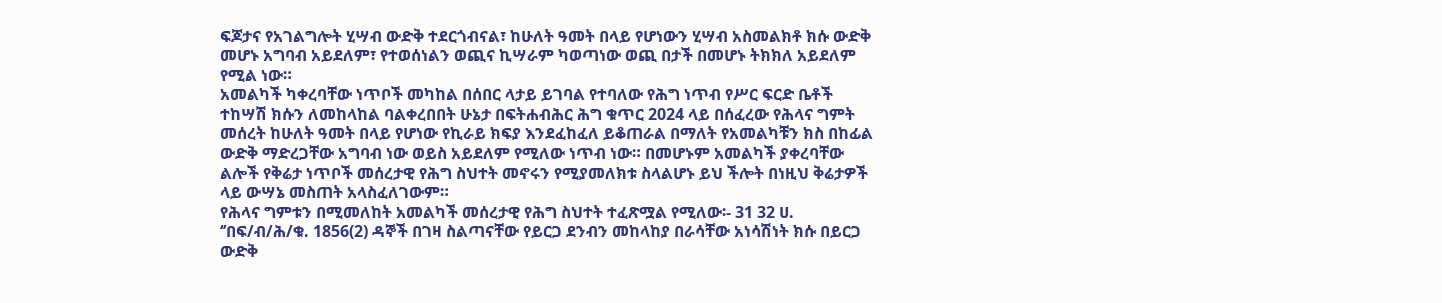ፍጆታና የአገልግሎት ሂሣብ ውድቅ ተደርጎብናል፣ ከሁለት ዓመት በላይ የሆነውን ሂሣብ አስመልክቶ ክሱ ውድቅ መሆኑ አግባብ አይደለም፣ የተወሰነልን ወጪና ኪሣራም ካወጣነው ወጪ በታች በመሆኑ ትክክለ አይደለም የሚል ነው።
አመልካች ካቀረባቸው ነጥቦች መካከል በሰበር ላታይ ይገባል የተባለው የሕግ ነጥብ የሥር ፍርድ ቤቶች ተከሣሽ ክሱን ለመከላከል ባልቀረበበት ሁኔታ በፍትሐብሕር ሕግ ቁጥር 2024 ላይ በሰፈረው የሕላና ግምት መሰረት ከሁለት ዓመት በላይ የሆነው የኪራይ ክፍያ እንደፈከፈለ ይቆጠራል በማለት የአመልካቹን ክስ በከፊል ውድቅ ማድረጋቸው አግባብ ነው ወይስ አይደለም የሚለው ነጥብ ነው። በመሆኑም አመልካች ያቀረባቸው ልሎች የቅሬታ ነጥቦች መሰረታዊ የሕግ ስህተት መኖሩን የሚያመለክቱ ስላልሆኑ ይህ ችሎት በነዚህ ቅሬታዎች ላይ ውሣኔ መስጠት አላስፈለገውም።
የሕላና ግምቱን በሚመለከት አመልካች መሰረታዊ የሕግ ስህተት ተፈጽሟል የሚለው፡- 31 32 ሀ. ‘’በፍ/ብ/ሕ/ቁ. 1856(2) ዳኞች በገዛ ስልጣናቸው የይርጋ ደንብን መከላከያ በራሳቸው አነሳሽነት ክሱ በይርጋ ውድቅ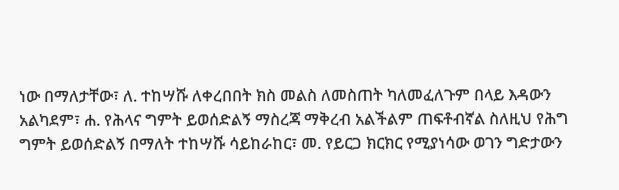ነው በማለታቸው፣ ለ. ተከሣሹ ለቀረበበት ክስ መልስ ለመስጠት ካለመፈለጉም በላይ እዳውን አልካደም፣ ሐ. የሕላና ግምት ይወሰድልኝ ማስረጃ ማቅረብ አልችልም ጠፍቶብኛል ስለዚህ የሕግ ግምት ይወሰድልኝ በማለት ተከሣሹ ሳይከራከር፣ መ. የይርጋ ክርክር የሚያነሳው ወገን ግድታውን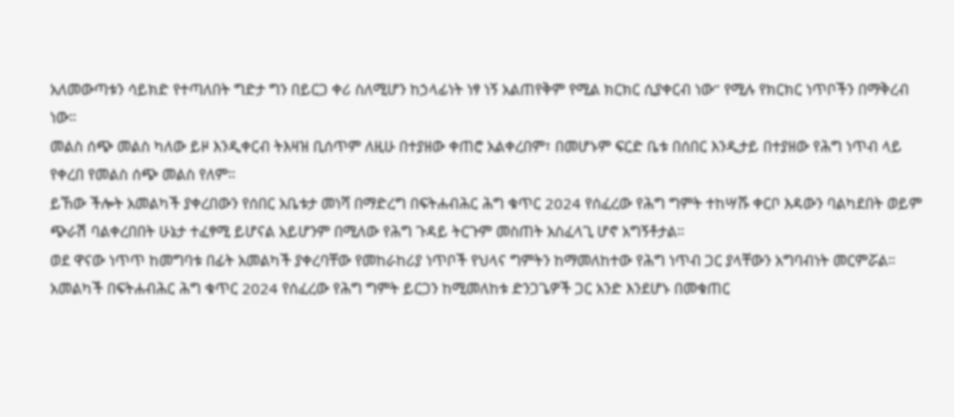አለመውጣቱን ሳይክድ የተጣለበት ግድታ ግን በይርጋ ቀሪ ስለሚሆን ከኃላፊነት ነፃ ነኝ አልጠየቅም የሚል ክርክር ሲያቀርብ ነው’’ የሚሉ የክርክር ነጥቦችን በማቅረብ ነው።
መልስ ሰጭ መልስ ካለው ይዞ እንዲቀርብ ትእዛዝ ቢሰጥም ለዚሁ በተያዘው ቀጠሮ አልቀረበም፣ በመሆኑም ፍርድ ቤቱ በሰበር እንዲታይ በተያዘው የሕግ ነጥብ ላይ የቀረበ የመልስ ሰጭ መልስ የለም።
ይኸው ችሎት አመልካች ያቀረበውን የሰበር አቤቱታ መነሻ በማድረግ በፍትሐብሕር ሕግ ቁጥር 2024 የሰፈረው የሕግ ግምት ተከሣሹ ቀርቦ እዳውን ባልካደበት ወይም ጭራሽ ባልቀረበበት ሁኔታ ተፈፃሚ ይሆናል አይሆንም በሚለው የሕግ ጉዳይ ትርጉም መስጠት አስፈላጊ ሆኖ አግኝቶታል።
ወደ ዋናው ነጥጥ ከመግባቱ በፊት አመልካች ያቀረባቸው የመከራከሪያ ነጥቦች የህላና ግምትን ከማመለከተው የሕግ ነጥብ ጋር ያላቸውን አግባብነት መርምሯል።
አመልካች በፍትሐብሕር ሕግ ቁጥር 2024 የሰፈረው የሕግ ግምት ይርጋን ከሚመለከቱ ድንጋጌዎች ጋር አንድ እንደሆኑ በመቁጠር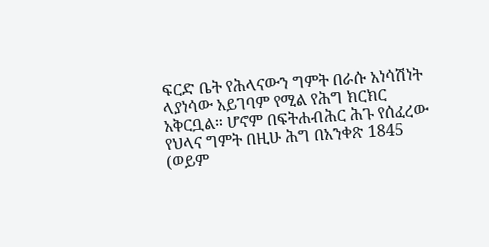ፍርድ ቤት የሕላናውን ግምት በራሱ አነሳሽነት ላያነሳው አይገባም የሚል የሕግ ክርክር አቅርቧል። ሆኖም በፍትሐብሕር ሕጉ የሰፈረው የህላና ግምት በዚሁ ሕግ በአንቀጽ 1845 (ወይም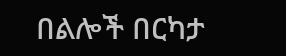በልሎች በርካታ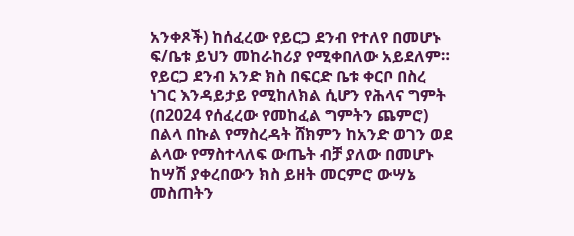አንቀጾች) ከሰፈረው የይርጋ ደንብ የተለየ በመሆኑ ፍ/ቤቱ ይህን መከራከሪያ የሚቀበለው አይደለም። የይርጋ ደንብ አንድ ክስ በፍርድ ቤቱ ቀርቦ በስረ ነገር እንዳይታይ የሚከለክል ሲሆን የሕላና ግምት (በ2024 የሰፈረው የመከፈል ግምትን ጨምሮ) በልላ በኩል የማስረዳት ሸክምን ከአንድ ወገን ወደ ልላው የማስተላለፍ ውጤት ብቻ ያለው በመሆኑ ከሣሽ ያቀረበውን ክስ ይዘት መርምሮ ውሣኔ መስጠትን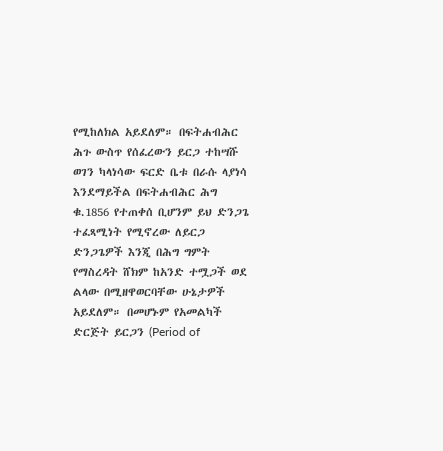የሚከለክል አይደለም። በፍትሐብሕር ሕጉ ውስጥ የሰፈረውን ይርጋ ተከሣሹ ወገን ካላነሳው ፍርድ ቤቱ በራሱ ላያነሳ እንደማይችል በፍትሐብሕር ሕግ ቁ.1856 የተጠቀሰ ቢሆንም ይህ ድንጋጌ ተፈጻሚነት የሚኖረው ለይርጋ ድንጋጌዎች እንጂ በሕግ ግምት የማስረዳት ሸክም ከአንድ ተሟጋች ወደ ልላው በሚዘዋወርባቸው ሁኔታዎች አይደለም። በመሆኑም የአመልካች ድርጅት ይርጋን (Period of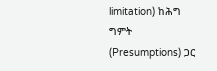limitation) ከሕግ ግምት (Presumptions) ጋር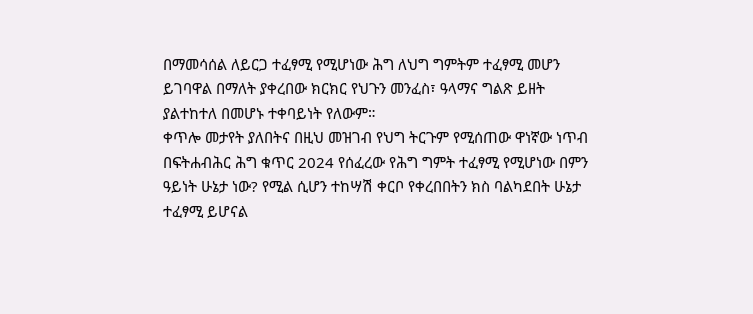በማመሳሰል ለይርጋ ተፈፃሚ የሚሆነው ሕግ ለህግ ግምትም ተፈፃሚ መሆን ይገባዋል በማለት ያቀረበው ክርክር የህጉን መንፈስ፣ ዓላማና ግልጽ ይዘት ያልተከተለ በመሆኑ ተቀባይነት የለውም።
ቀጥሎ መታየት ያለበትና በዚህ መዝገብ የህግ ትርጉም የሚሰጠው ዋነኛው ነጥብ በፍትሐብሕር ሕግ ቁጥር 2024 የሰፈረው የሕግ ግምት ተፈፃሚ የሚሆነው በምን ዓይነት ሁኔታ ነው? የሚል ሲሆን ተከሣሽ ቀርቦ የቀረበበትን ክስ ባልካደበት ሁኔታ ተፈፃሚ ይሆናል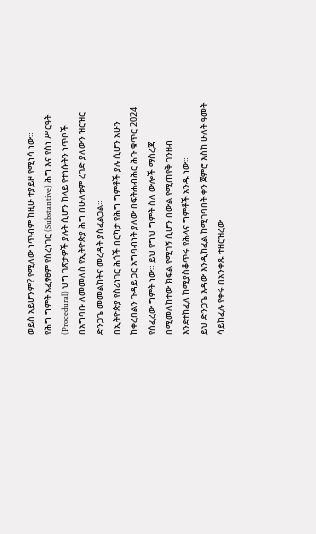ወይስ አይሆንም? የሚለው ነጥብም ከዚሁ ተያይዞ የሚነሳ ነው።
የሕግ ግምት አፈፃፀም የስረነገር (Substantive) ሕግ እና የስነ ሥርዓት (Procedural) ህግ ገጽታዎች ያሉት ሲሆን ከላይ የተነሱትን ነጥቦች በአግባቡ ለመመለስ የኢትዮጵያ ሕግ በሁለቱም ረገድ ያለውን ዝርዝር ድንጋጌ መመልከትና መረዳት ያስፈልጋል።
በኢትዮጵያ የስሪነገር ሕጎች በርካታ የሕግ ግምቶች ያሉ ሲሆን አሁን ከቀረበልን ጉዳይ ጋር አግባብነት ያለው በፍትሐብሕር ሕጉ ቁጥር 2024 የሰፈረው ግምት ነው። ይህ የግህ ግምት ስለ ውሎች ማስረጃ በሚመለከተው ክፍል የሚገኝ ሲሆን በውል የሚጠየቅ ገንዘብ እንደተከፈለ ከሚያስቆጥሩ የሕላና ግምቶች አንዱ ነው።
ይህ ድንጋጌ እዳው እንዲከፈል ከሚገባበት ቀን ጀምሮ እስከ ሁለት ዓመት ሳይከፈሉ የቀሩ በአንቀጹ ተዘርዝረው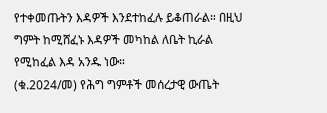የተቀመጡትን እዳዎች እንደተከፈሉ ይቆጠራል። በዚህ ግምት ከሚሸፈኑ እዳዎች መካከል ለቤት ኪራል የሚከፈል እዳ አንዱ ነው።
(ቁ.2024/መ) የሕግ ግምቶች መሰረታዊ ውጤት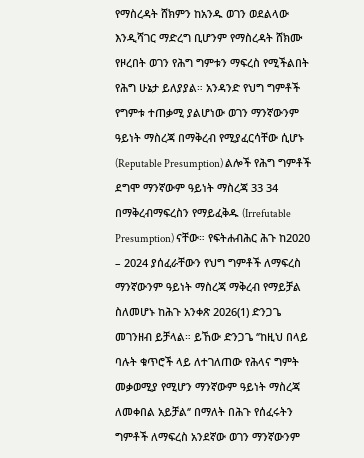የማስረዳት ሸክምን ከአንዱ ወገን ወደልላው እንዲሻገር ማድረግ ቢሆንም የማስረዳት ሸክሙ የዞረበት ወገን የሕግ ግምቱን ማፍረስ የሚችልበት የሕግ ሁኔታ ይለያያል። አንዳንድ የህግ ግምቶች የግምቱ ተጠቃሚ ያልሆነው ወገን ማንኛውንም ዓይነት ማስረጃ በማቅረብ የሚያፈርሳቸው ሲሆኑ (Reputable Presumption) ልሎች የሕግ ግምቶች ደግሞ ማንኛውም ዓይነት ማስረጃ 33 34 በማቅረብማፍረስን የማይፈቅዱ (Irrefutable Presumption) ናቸው። የፍትሐብሕር ሕጉ ከ2020 – 2024 ያሰፈራቸውን የህግ ግምቶች ለማፍረስ ማንኛውንም ዓይነት ማስረጃ ማቅረብ የማይቻል ስለመሆኑ ከሕጉ አንቀጽ 2026(1) ድንጋጌ መገንዘብ ይቻላል። ይኸው ድንጋጌ ‘’ከዚህ በላይ ባሉት ቁጥሮች ላይ ለተገለጠው የሕላና ግምት መቃወሚያ የሚሆን ማንኛውም ዓይነት ማስረጃ ለመቀበል አይቻል‘’ በማለት በሕጉ የሰፈሩትን ግምቶች ለማፍረስ አንደኛው ወገን ማንኛውንም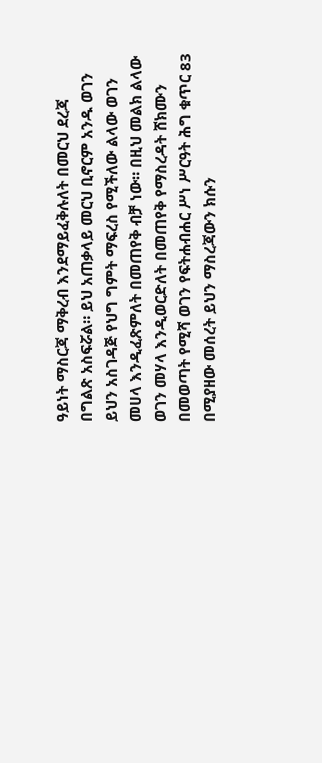ዓይነት ማስርጃ ማቅረብ እንደማይፈቅሉለት በመርህ ደረጃ በግልጽ አስፍሯል። ይህ አጠቃላይ መርህ ቢኖርም አንዱ ወገን ይህን አስገዳጅ የህግ ግምት ማፍረስ የሚችለው ልላው ወገን መሀላ እንዲፈጽምለት በመጠየቅ ብቻ ነው። በዚህ መልክ ልላው ወገን መሃላ እንዲወርድለት በመጠየቅ የማስረዳት ሸክሙን በመወጣት የሚሻ ወገን የፍትሐብሐር ሥነ ሥርዓት ሕግ ቁጥር 83 በሚያዘው መሰረት ይህን ማስረጃውን ክሱን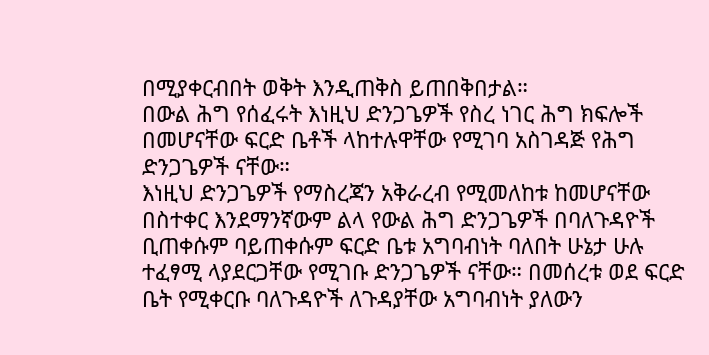በሚያቀርብበት ወቅት እንዲጠቅስ ይጠበቅበታል።
በውል ሕግ የሰፈሩት እነዚህ ድንጋጌዎች የስረ ነገር ሕግ ክፍሎች በመሆናቸው ፍርድ ቤቶች ላከተሉዋቸው የሚገባ አስገዳጅ የሕግ ድንጋጌዎች ናቸው።
እነዚህ ድንጋጌዎች የማስረጃን አቅራረብ የሚመለከቱ ከመሆናቸው በስተቀር እንደማንኛውም ልላ የውል ሕግ ድንጋጌዎች በባለጉዳዮች ቢጠቀሱም ባይጠቀሱም ፍርድ ቤቱ አግባብነት ባለበት ሁኔታ ሁሉ ተፈፃሚ ላያደርጋቸው የሚገቡ ድንጋጌዎች ናቸው። በመሰረቱ ወደ ፍርድ ቤት የሚቀርቡ ባለጉዳዮች ለጉዳያቸው አግባብነት ያለውን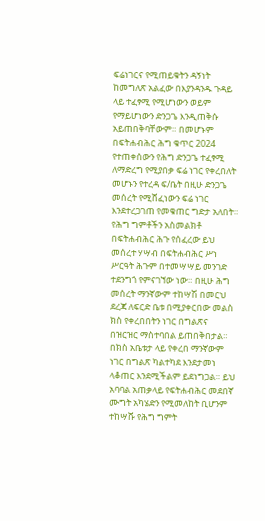ፍሬነገርና የሚጠይቁትን ዳኝነት ከመግለጽ አልፈው በእያንዳንዱ ጉዳይ ላይ ተፈፃሚ የሚሆነውን ወይም የማይሆነውን ድንጋጌ እንዲጠቅሱ አይጠበቅባቸውም። በመሆኑም በፍትሐብሕር ሕግ ቁጥር 2024 የተጠቀሰውን የሕግ ድንጋጌ ተፈፃሚ ለማድረግ የሚያበቃ ፍሬ ነገር የቀረበለት መሆኑን የተረዳ ፍ/ቤት በዚሁ ድንጋጌ መሰረት የሚሸፈነውን ፍሬ ነገር እንደተረጋገጠ የመቁጠር ግድታ አለበት።
የሕግ ግምቶችን አስመልክቶ በፍትሐብሕር ሕጉ የሰፈረው ይህ መሰረተ ሃሣብ በፍትሐብሕር ሥነ ሥርዓት ሕጉም በተመሣሣይ መንገድ ተደንግጎ የምናገኘው ነው። በዚሁ ሕግ መሰረት ማንኛውም ተከሣሽ በመርህ ደረጃ ለፍርድ ቤቱ በሚያቀርበው መልስ ክስ የቀረበበትን ነገር በግልጽና በዝርዝር ማስተባበል ይጠበቅበታል። በክስ አቤቱታ ላይ የቀረበ ማንኛውም ነገር በግልጽ ካልተካደ እንደታመነ ላቆጠር እንደሚችልም ይደነግጋል። ይህ አባባል አጠቃላይ የፍትሐብሕር መደበኛ ሙግት አካሄድን የሚመለከት ቢሆንም ተከሣሹ የሕግ ግምት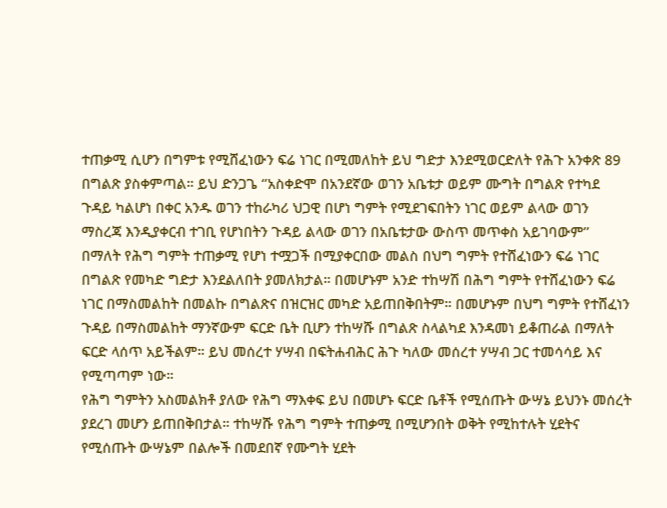ተጠቃሚ ሲሆን በግምቱ የሚሸፈነውን ፍሬ ነገር በሚመለከት ይህ ግድታ እንደሚወርድለት የሕጉ አንቀጽ 89 በግልጽ ያስቀምጣል። ይህ ድንጋጌ ‘’አስቀድሞ በአንደኛው ወገን አቤቱታ ወይም ሙግት በግልጽ የተካደ ጉዳይ ካልሆነ በቀር አንዱ ወገን ተከራካሪ ህጋዊ በሆነ ግምት የሚደገፍበትን ነገር ወይም ልላው ወገን ማስረጃ እንዲያቀርብ ተገቢ የሆነበትን ጉዳይ ልላው ወገን በአቤቱታው ውስጥ መጥቀስ አይገባውም’’ በማለት የሕግ ግምት ተጠቃሚ የሆነ ተሟጋች በሚያቀርበው መልስ በህግ ግምት የተሸፈነውን ፍሬ ነገር በግልጽ የመካድ ግድታ እንደልለበት ያመለክታል። በመሆኑም አንድ ተከሣሽ በሕግ ግምት የተሸፈነውን ፍሬ ነገር በማስመልከት በመልኩ በግልጽና በዝርዝር መካድ አይጠበቅበትም። በመሆኑም በህግ ግምት የተሸፈነን ጉዳይ በማስመልከት ማንኛውም ፍርድ ቤት ቢሆን ተከሣሹ በግልጽ ስላልካደ እንዳመነ ይቆጠራል በማለት ፍርድ ላሰጥ አይችልም። ይህ መሰረተ ሃሣብ በፍትሐብሕር ሕጉ ካለው መሰረተ ሃሣብ ጋር ተመሳሳይ እና የሚጣጣም ነው።
የሕግ ግምትን አስመልክቶ ያለው የሕግ ማእቀፍ ይህ በመሆኑ ፍርድ ቤቶች የሚሰጡት ውሣኔ ይህንኑ መሰረት ያደረገ መሆን ይጠበቅበታል። ተከሣሹ የሕግ ግምት ተጠቃሚ በሚሆንበት ወቅት የሚከተሉት ሂደትና የሚሰጡት ውሣኔም በልሎች በመደበኛ የሙግት ሂደት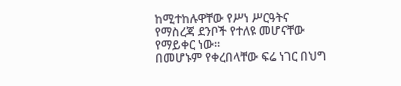ከሚተከሉዋቸው የሥነ ሥርዓትና የማስረጃ ደንቦች የተለዩ መሆናቸው የማይቀር ነው።
በመሆኑም የቀረበላቸው ፍሬ ነገር በህግ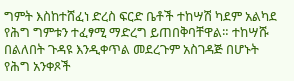ግምት እስከተሸፈነ ድረስ ፍርድ ቤቶች ተከሣሽ ካደም አልካደ የሕግ ግምቱን ተፈፃሚ ማድረግ ይጠበቅባቸዋል። ተከሣሹ በልለበት ጉዳዩ እንዲቀጥል መደረጉም አስገዳጅ በሆኑት የሕግ አንቀጾች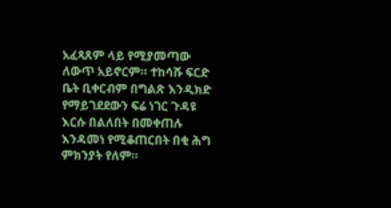አፈጻጸም ላይ የሚያመጣው ለውጥ አይኖርም። ተከሳሹ ፍርድ ቤት ቢቀርብም በግልጽ እንዲክድ የማይገደደውን ፍሬ ነገር ጉዳዩ እርሱ በልለበት በመቀጠሉ እንዳመነ የሚቆጠርበት በቂ ሕግ ምክንያት የለም።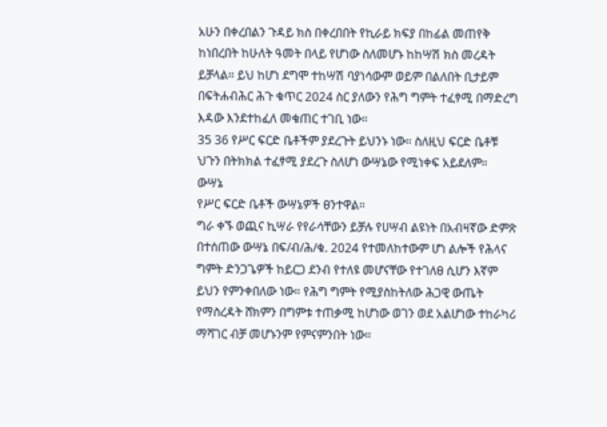አሁን በቀረበልን ጉዳይ ክስ በቀረበበት የኪራይ ክፍያ በከፊል መጠየቅ ከነበረበት ከሁለት ዓመት በላይ የሆነው ስለመሆኑ ከከሣሽ ክስ መረዳት ይቻላል። ይህ ከሆነ ደግሞ ተከሣሽ ባያነሳውም ወይም በልለበት ቢታይም በፍትሐብሕር ሕጉ ቁጥር 2024 ስር ያለውን የሕግ ግምት ተፈፃሚ በማድረግ እዳው እንደተከፈለ መቁጠር ተገቢ ነው።
35 36 የሥር ፍርድ ቤቶችም ያደረጉት ይህንኑ ነው። ስለዚህ ፍርድ ቤቶቹ ህጉን በትክክል ተፈፃሚ ያደረጉ ስለሆነ ውሣኔው የሚነቀፍ አይደለም።
ውሣኔ
የሥር ፍርድ ቤቶች ውሣኔዎች ፀንተዋል።
ግራ ቀኙ ወጪና ኪሣራ የየራሳቸውን ይቻሉ የሀሣብ ልዩነት በአብዛኛው ድምጽ በተሰጠው ውሣኔ በፍ/ብ/ሕ/ቁ. 2024 የተመለከተውም ሆነ ልሎች የሕላና ግምት ድንጋጌዎች ከይርጋ ደንብ የተለዩ መሆናቸው የተገለፀ ሲሆን እኛም ይህን የምንቀበለው ነው። የሕግ ግምት የሚያስከትለው ሕጋዊ ውጤት የማስረዳት ሸክምን በግምቱ ተጠቃሚ ከሆነው ወገን ወደ አልሆነው ተከራካሪ ማሻገር ብቻ መሆኑንም የምናምንበት ነው።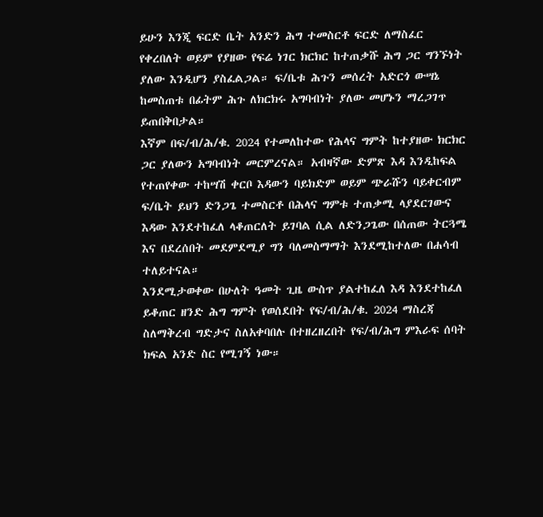ይሁን እንጂ ፍርድ ቤት አንድን ሕግ ተመስርቶ ፍርድ ለማስፈር የቀረበለት ወይም የያዘው የፍሬ ነገር ክርክር ከተጠቃሹ ሕግ ጋር ግንኙነት ያለው እንዲሆን ያስፈልጋል። ፍ/ቤቱ ሕጉን መሰረት አድርጎ ውሣኔ ከመስጠቱ በፊትም ሕጉ ለክርክሩ አግባብነት ያለው መሆኑን ማረጋገጥ ይጠበቅበታል።
እኛም በፍ/ብ/ሕ/ቁ. 2024 የተመለከተው የሕላና ግምት ከተያዘው ክርክር ጋር ያለውን አግባብነት መርምረናል። አብዛኛው ድምጽ እዳ እንዲከፍል የተጠየቀው ተከሣሽ ቀርቦ እዳውን ባይክድም ወይም ጭራሹን ባይቀርብም ፍ/ቤት ይህን ድንጋጌ ተመስርቶ በሕላና ግምቱ ተጠቃሚ ላያደርገውና እዳው እንደተከፈለ ላቆጠርለት ይገባል ሲል ለድንጋጌው በሰጠው ትርጓሜ እና በደረሰበት መደምደሚያ ግን ባለመስማማት እንደሚከተለው በሐሳብ ተለይተናል።
እንደሚታወቀው በሁለት ዓመት ጊዜ ውስጥ ያልተከፈለ እዳ እንደተከፈለ ይቆጠር ዘንድ ሕግ ግምት የወሰደበት የፍ/ብ/ሕ/ቁ. 2024 ማስረጃ ስለማቅረብ ግድታና ስለአቀባበሉ በተዘረዘረበት የፍ/ብ/ሕግ ምእራፍ ሰባት ክፍል አንድ ስር የሚገኝ ነው።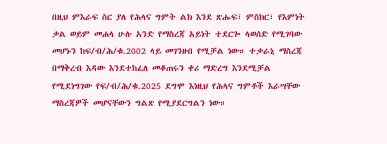በዚህ ምእራፍ ስር ያለ የሕላና ግምት ልክ እንደ ጽሑፍ፣ ምስክር፣ የእምነት ቃል ወይም መሐላ ሁሉ አንድ የማስረጃ አይነት ተደርጐ ላወሰድ የሚገባው መሆኑን ከፍ/ብ/ሕ/ቁ.2002 ላይ መገንዘብ የሚቻል ነው። ተቃራኒ ማስረጃ በማቅረብ እዳው እንደተከፈለ መቆጠሩን ቀሪ ማድረግ እንደሚቻል የሚደነግገው የፍ/ብ/ሕ/ቁ.2025 ደግሞ እነዚህ የሕላና ግምቶች እራሣቸው ማስረጃዎች መሆናቸውን ግልጽ የሚያደርግልን ነው።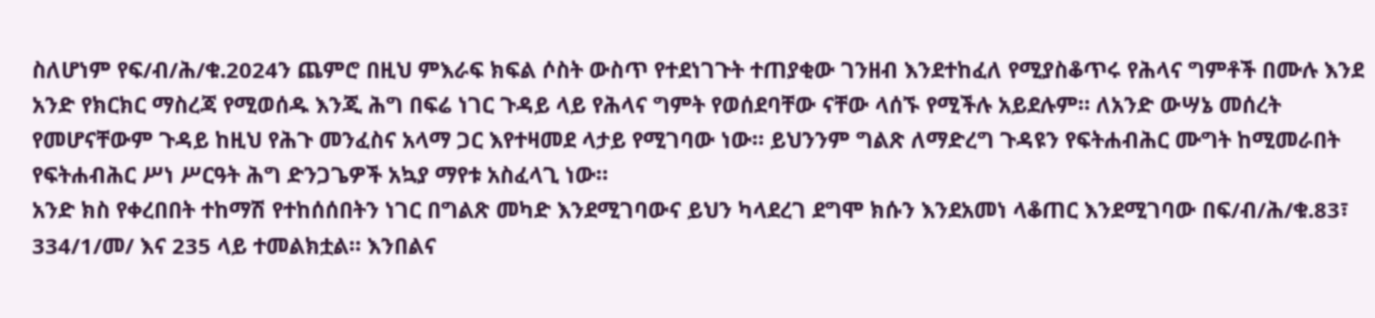ስለሆነም የፍ/ብ/ሕ/ቁ.2024ን ጨምሮ በዚህ ምእራፍ ክፍል ሶስት ውስጥ የተደነገጉት ተጠያቂው ገንዘብ እንደተከፈለ የሚያስቆጥሩ የሕላና ግምቶች በሙሉ እንደ አንድ የክርክር ማስረጃ የሚወሰዱ እንጂ ሕግ በፍሬ ነገር ጉዳይ ላይ የሕላና ግምት የወሰደባቸው ናቸው ላሰኙ የሚችሉ አይደሉም። ለአንድ ውሣኔ መሰረት የመሆናቸውም ጉዳይ ከዚህ የሕጉ መንፈስና አላማ ጋር እየተዛመደ ላታይ የሚገባው ነው። ይህንንም ግልጽ ለማድረግ ጉዳዩን የፍትሐብሕር ሙግት ከሚመራበት የፍትሐብሕር ሥነ ሥርዓት ሕግ ድንጋጌዎች አኳያ ማየቱ አስፈላጊ ነው።
አንድ ክስ የቀረበበት ተከማሽ የተከሰሰበትን ነገር በግልጽ መካድ እንደሚገባውና ይህን ካላደረገ ደግሞ ክሱን እንደአመነ ላቆጠር እንደሚገባው በፍ/ብ/ሕ/ቁ.83፣ 334/1/መ/ እና 235 ላይ ተመልክቷል። እንበልና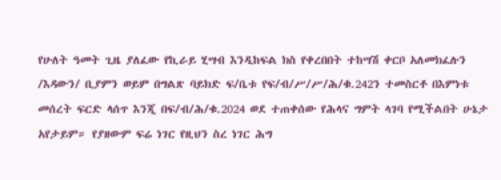የሁለት ዓመት ጊዜ ያለፈው የኪራይ ሂሣብ እንዲከፍል ክስ የቀረበበት ተከሣሽ ቀርቦ አለመክፈሉን /እዳውን/ ቢያምን ወይም በግልጽ ባይክድ ፍ/ቤቱ የፍ/ብ/ሥ/ሥ/ሕ/ቁ.242ን ተመስርቶ በእምነቱ መሰረት ፍርድ ላሰጥ እንጂ በፍ/ብ/ሕ/ቁ.2024 ወደ ተጠቀሰው የሕላና ግምት ላገባ የሚችልበት ሁኔታ አየታይም። የያዘውም ፍሬ ነገር የዚህን ስረ ነገር ሕግ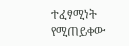ተፈፃሚነት የሚጠይቀው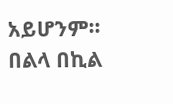አይሆንም።
በልላ በኪል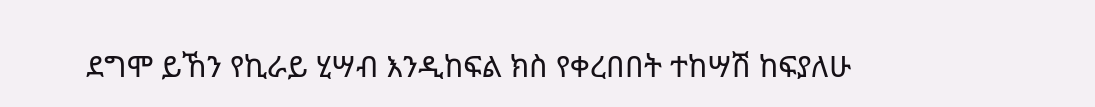ደግሞ ይኸን የኪራይ ሂሣብ እንዲከፍል ክስ የቀረበበት ተከሣሽ ከፍያለሁ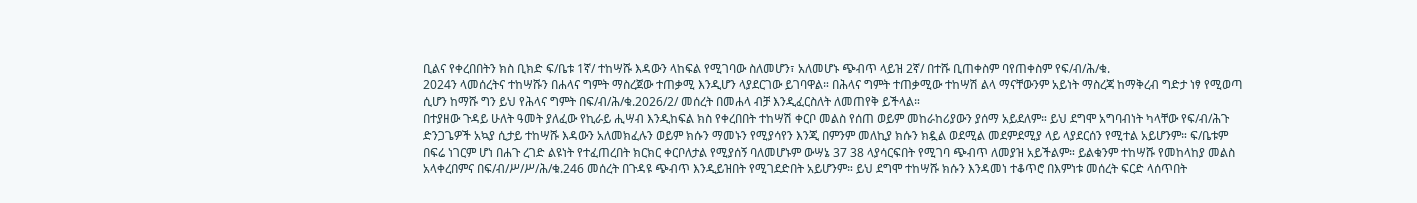ቢልና የቀረበበትን ክስ ቢክድ ፍ/ቤቱ 1ኛ/ ተከሣሹ እዳውን ላከፍል የሚገባው ስለመሆን፣ አለመሆኑ ጭብጥ ላይዝ 2ኛ/ በተሹ ቢጠቀስም ባየጠቀስም የፍ/ብ/ሕ/ቁ.
2024ን ላመሰረትና ተከሣሹን በሐላና ግምት ማስረጀው ተጠቃሚ እንዲሆን ላያደርገው ይገባዋል። በሕላና ግምት ተጠቃሚው ተከሣሽ ልላ ማናቸውንም አይነት ማስረጃ ከማቅረብ ግድታ ነፃ የሚወጣ ሲሆን ከማሹ ግን ይህ የሕላና ግምት በፍ/ብ/ሕ/ቁ.2026/2/ መሰረት በመሐላ ብቻ እንዲፈርስለት ለመጠየቅ ይችላል።
በተያዘው ጉዳይ ሁለት ዓመት ያለፈው የኪራይ ሒሣብ እንዲከፍል ክስ የቀረበበት ተከሣሽ ቀርቦ መልስ የሰጠ ወይም መከራከሪያውን ያሰማ አይደለም። ይህ ደግሞ አግባብነት ካላቸው የፍ/ብ/ሕጉ ድንጋጌዎች አኳያ ሲታይ ተከሣሹ እዳውን አለመክፈሉን ወይም ክሱን ማመኑን የሚያሳየን እንጂ በምንም መለኪያ ክሱን ክዷል ወደሚል መደምደሚያ ላይ ላያደርሰን የሚተል አይሆንም። ፍ/ቤቱም በፍሬ ነገርም ሆነ በሐጉ ረገድ ልዩነት የተፈጠረበት ክርክር ቀርቦለታል የሚያሰኝ ባለመሆኑም ውሣኔ 37 38 ላያሳርፍበት የሚገባ ጭብጥ ለመያዝ አይችልም። ይልቁንም ተከሣሹ የመከላከያ መልስ አላቀረበምና በፍ/ብ/ሥ/ሥ/ሕ/ቁ.246 መሰረት በጉዳዩ ጭብጥ እንዲይዝበት የሚገደድበት አይሆንም። ይህ ደግሞ ተከሣሹ ክሱን እንዳመነ ተቆጥሮ በእምነቱ መሰረት ፍርድ ላሰጥበት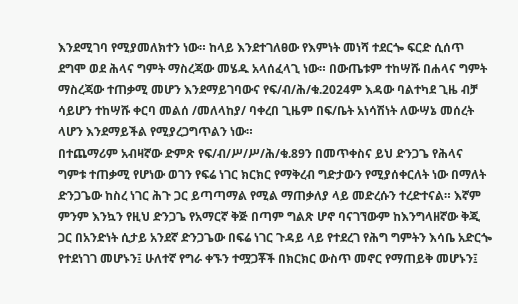እንደሚገባ የሚያመለክተን ነው። ከላይ እንደተገለፀው የእምነት መነሻ ተደርጐ ፍርድ ሲሰጥ ደግሞ ወደ ሕላና ግምት ማስረጃው መሄዱ አላሰፈላጊ ነው። በውጤቱም ተከሣሹ በሐላና ግምት ማስረጃው ተጠቃሚ መሆን እንደማይገባውና የፍ/ብ/ሕ/ቁ.2024ም እዳው ባልተካደ ጊዜ ብቻ ሳይሆን ተከሣሹ ቀርባ መልሰ /መለላከያ/ ባቀረበ ጊዜም በፍ/ቤት አነሳሽነት ለውሣኔ መሰረት ላሆን እንደማይችል የሚያረጋግጥልን ነው።
በተጨማሪም አብዛኛው ድምጽ የፍ/ብ/ሥ/ሥ/ሕ/ቁ.89ን በመጥቀስና ይህ ድንጋጌ የሕላና ግምቱ ተጠቃሚ የሆነው ወገን የፍሬ ነገር ክርክር የማቅረብ ግድታውን የሚያሰቀርለት ነው በማለት ድንጋጌው ከስረ ነገር ሕጉ ጋር ይጣጣማል የሚል ማጠቃለያ ላይ መድረሱን ተረድተናል። እኛም ምንም እንኳን የዚህ ድንጋጌ የአማርኛ ቅጅ በጣም ግልጽ ሆኖ ባናገኘውም ከእንግላዘኛው ቅጂ ጋር በአንድነት ሲታይ አንደኛ ድንጋጌው በፍሬ ነገር ጉዳይ ላይ የተደረገ የሕግ ግምትን እሳቤ አድርጐ የተደነገገ መሆኑን፤ ሁለተኛ የግራ ቀኙን ተሟጋቾች በክርክር ውስጥ መኖር የማጠይቅ መሆኑን፤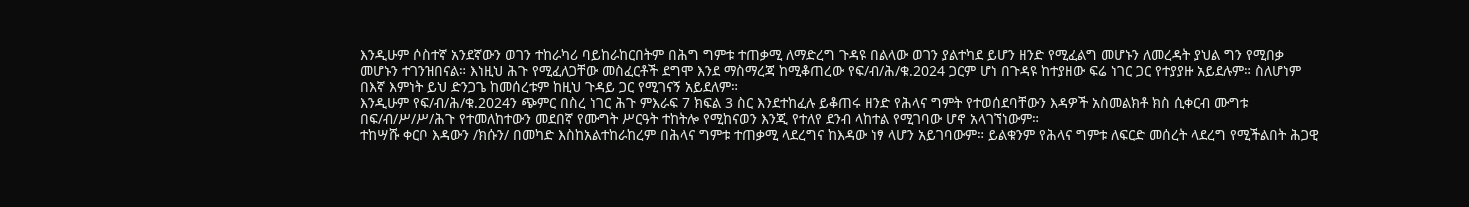እንዲሁም ሶስተኛ አንደኛውን ወገን ተከራካሪ ባይከራከርበትም በሕግ ግምቱ ተጠቃሚ ለማድረግ ጉዳዩ በልላው ወገን ያልተካደ ይሆን ዘንድ የሚፈልግ መሆኑን ለመረዳት ያህል ግን የሚበቃ መሆኑን ተገንዝበናል። እነዚህ ሕጉ የሚፈለጋቸው መስፈርቶች ደግሞ እንደ ማስማረጃ ከሚቆጠረው የፍ/ብ/ሕ/ቁ.2024 ጋርም ሆነ በጉዳዩ ከተያዘው ፍሬ ነገር ጋር የተያያዙ አይደሉም። ስለሆነም በእኛ እምነት ይህ ድንጋጌ ከመሰረቱም ከዚህ ጉዳይ ጋር የሚገናኝ አይደለም።
እንዲሁም የፍ/ብ/ሕ/ቁ.2024ን ጭምር በስረ ነገር ሕጉ ምእራፍ 7 ክፍል 3 ስር እንደተከፈሉ ይቆጠሩ ዘንድ የሕላና ግምት የተወሰደባቸውን እዳዎች አስመልክቶ ክስ ሲቀርብ ሙግቱ በፍ/ብ/ሥ/ሥ/ሕጉ የተመለከተውን መደበኛ የሙግት ሥርዓት ተከትሎ የሚከናወን እንጂ የተለየ ደንብ ላከተል የሚገባው ሆኖ አላገኘነውም።
ተከሣሹ ቀርቦ እዳውን /ክሱን/ በመካድ እስከአልተከራከረም በሕላና ግምቱ ተጠቃሚ ላደረግና ከእዳው ነፃ ላሆን አይገባውም። ይልቁንም የሕላና ግምቱ ለፍርድ መሰረት ላደረግ የሚችልበት ሕጋዊ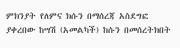ምክንያት የለምና ክሱን በማሰረጃ አስደግፎ ያቀረበው ከሣሽ (አመልካች) ከሱን በመሰረትክበት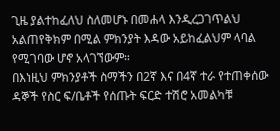ጊዜ ያልተከፈለህ ስለመሆኑ በመሐላ እንዲረጋገጥልህ አልጠየቅክም በሚል ምክንያት እዳው አይከፈልህም ላባል የሚገባው ሆኖ አላገኘውም።
በእነዚህ ምክንያቶች ስማችን በ2ኛ እና በ4ኛ ተራ የተጠቀሰው ዳኞች የስር ፍ/ቤቶች የሰጡት ፍርድ ተሽሮ አመልካቹ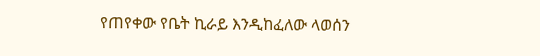የጠየቀው የቤት ኪራይ እንዲከፈለው ላወሰን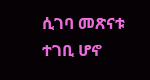ሲገባ መጽናቱ ተገቢ ሆኖ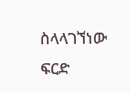ስላላገኘነው ፍርድ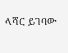ላሻር ይገባው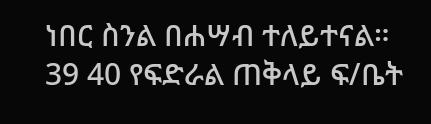ነበር ስንል በሐሣብ ተለይተናል።
39 40 የፍድራል ጠቅላይ ፍ/ቤት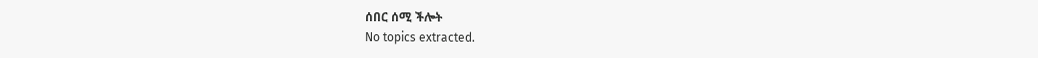ሰበር ሰሚ ችሎት
No topics extracted.